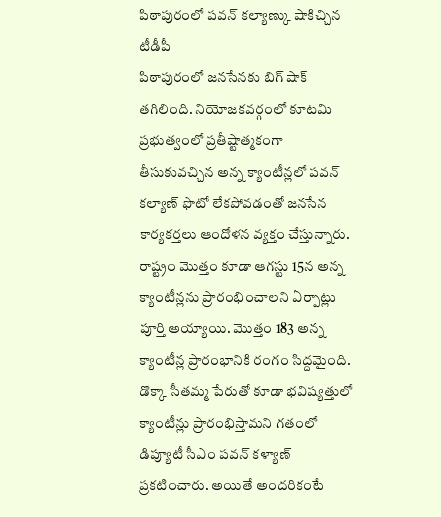పిఠాపురంలో పవన్ కల్యాణ్కు షాకిచ్చిన టీడీపీ
పిఠాపురంలో జనసేనకు బిగ్ షాక్ తగిలింది. నియోజకవర్గంలో కూటమి ప్రభుత్వంలో ప్రతీష్టాత్మకంగా తీసుకువచ్చిన అన్న క్యాంటీన్లలో పవన్ కల్యాణ్ ఫొటో లేకపోవడంతో జనసేన కార్యకర్తలు ఆందోళన వ్యక్తం చేస్తున్నారు. రాష్ట్రం మొత్తం కూడా ఆగస్టు 15న అన్న క్యాంటీన్లను ప్రారంభించాలని ఏర్పాట్లు పూర్తి అయ్యాయి. మొత్తం 183 అన్న క్యాంటీన్ల ప్రారంభానికి రంగం సిద్దమైంది.
డొక్కా సీతమ్మ పేరుతో కూడా భవిష్యత్తులో క్యాంటీన్లు ప్రారంభిస్తామని గతంలో డిప్యూటీ సీఎం పవన్ కళ్యాణ్ ప్రకటించారు. అయితే అందరికంటే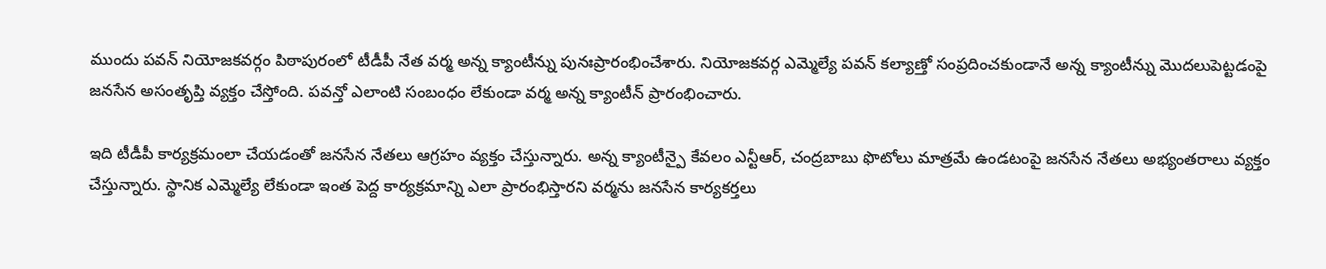ముందు పవన్ నియోజకవర్గం పిఠాపురంలో టీడీపీ నేత వర్మ అన్న క్యాంటీన్ను పునఃప్రారంభించేశారు. నియోజకవర్గ ఎమ్మెల్యే పవన్ కల్యాణ్తో సంప్రదించకుండానే అన్న క్యాంటీన్ను మొదలుపెట్టడంపై జనసేన అసంతృప్తి వ్యక్తం చేస్తోంది. పవన్తో ఎలాంటి సంబంధం లేకుండా వర్మ అన్న క్యాంటీన్ ప్రారంభించారు.

ఇది టీడీపీ కార్యక్రమంలా చేయడంతో జనసేన నేతలు ఆగ్రహం వ్యక్తం చేస్తున్నారు. అన్న క్యాంటీన్పై కేవలం ఎన్టీఆర్, చంద్రబాబు ఫొటోలు మాత్రమే ఉండటంపై జనసేన నేతలు అభ్యంతరాలు వ్యక్తం చేస్తున్నారు. స్థానిక ఎమ్మెల్యే లేకుండా ఇంత పెద్ద కార్యక్రమాన్ని ఎలా ప్రారంభిస్తారని వర్మను జనసేన కార్యకర్తలు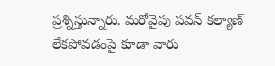ప్రశ్నిస్తున్నారు. మరోవైపు పవన్ కల్యాణ్ లేకపోవడంపై కూడా వారు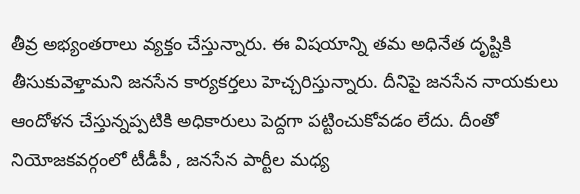తీవ్ర అభ్యంతరాలు వ్యక్తం చేస్తున్నారు. ఈ విషయాన్ని తమ అధినేత దృష్టికి తీసుకువెళ్తామని జనసేన కార్యకర్తలు హెచ్చరిస్తున్నారు. దీనిపై జనసేన నాయకులు ఆందోళన చేస్తున్నప్పటికి అధికారులు పెద్దగా పట్టించుకోవడం లేదు. దీంతో నియోజకవర్గంలో టీడీపీ , జనసేన పార్టీల మధ్య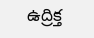ఉద్రిక్త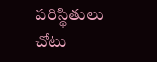పరిస్థితులు చోటు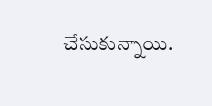చేసుకున్నాయి.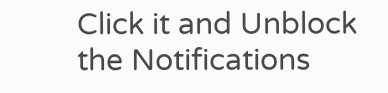Click it and Unblock the Notifications